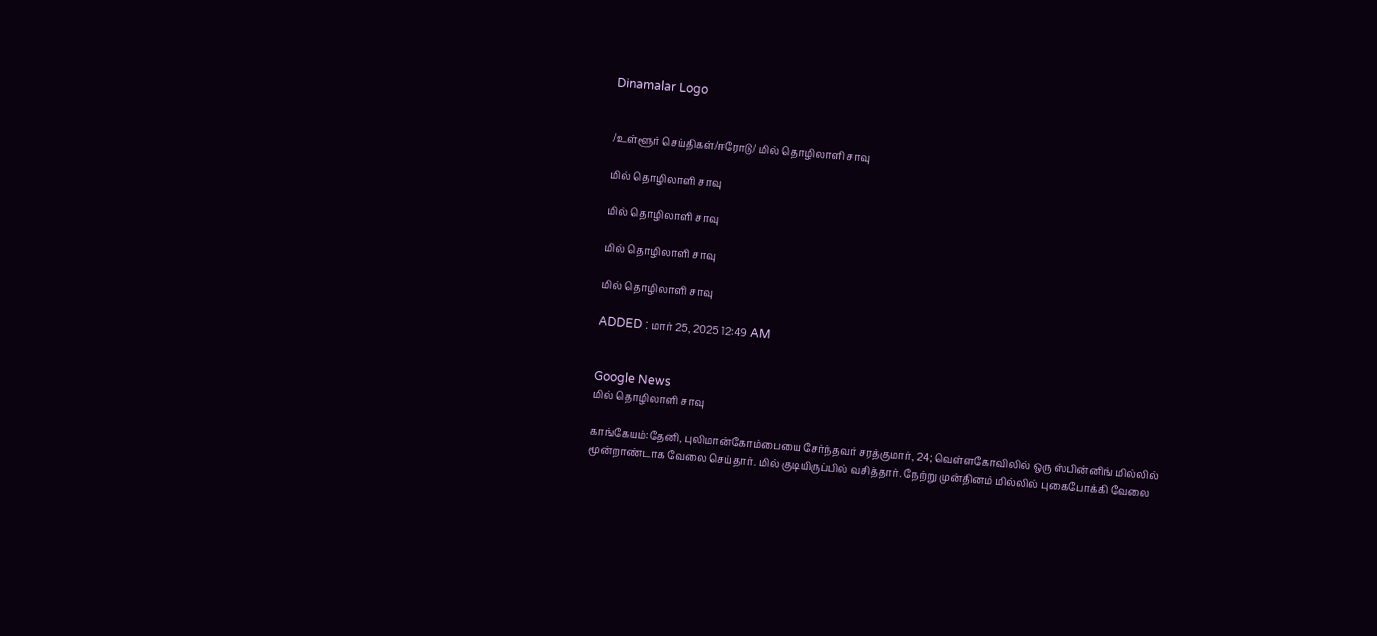Dinamalar Logo


/உள்ளூர் செய்திகள்/ஈரோடு/ மில் தொழிலாளி சாவு

மில் தொழிலாளி சாவு

மில் தொழிலாளி சாவு

மில் தொழிலாளி சாவு

மில் தொழிலாளி சாவு

ADDED : மார் 25, 2025 12:49 AM


Google News
மில் தொழிலாளி சாவு

காங்கேயம்:தேனி, புலிமான்கோம்பையை சேர்ந்தவர் சரத்குமார், 24; வெள்ளகோவிலில் ஒரு ஸ்பின்னிங் மில்லில் மூன்றாண்டாக வேலை செய்தார். மில் குடியிருப்பில் வசித்தார். நேற்று முன்தினம் மில்லில் புகைபோக்கி வேலை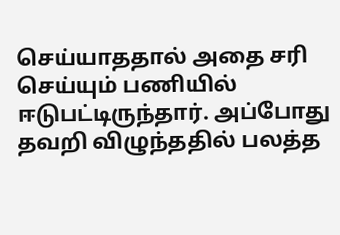செய்யாததால் அதை சரி செய்யும் பணியில் ஈடுபட்டிருந்தார். அப்போது தவறி விழுந்ததில் பலத்த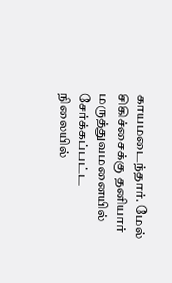காயமடைந்தார். மேல் சிகிச்சைக்கு தனியார் மருத்துவமனையில் சேர்க்கப்பட்ட நிலையில்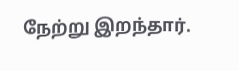நேற்று இறந்தார்.